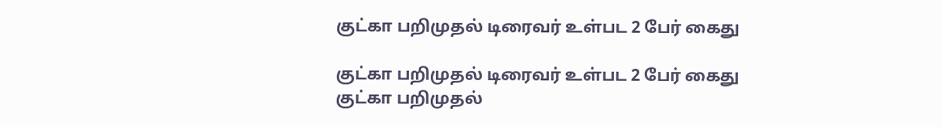குட்கா பறிமுதல் டிரைவர் உள்பட 2 பேர் கைது

குட்கா பறிமுதல் டிரைவர் உள்பட 2 பேர் கைது
குட்கா பறிமுதல்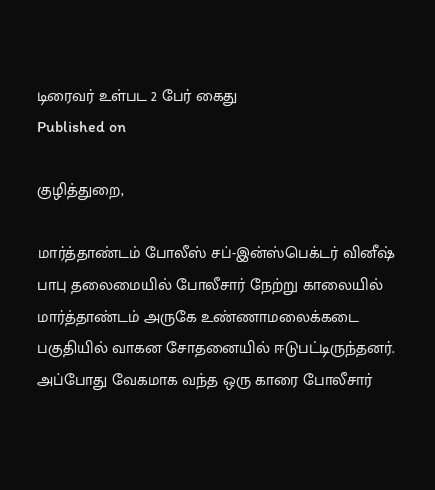டிரைவர் உள்பட 2 பேர் கைது
Published on

குழித்துறை,

மார்த்தாண்டம் போலீஸ் சப்-இன்ஸ்பெக்டர் வினீஷ் பாபு தலைமையில் போலீசார் நேற்று காலையில் மார்த்தாண்டம் அருகே உண்ணாமலைக்கடை பகுதியில் வாகன சோதனையில் ஈடுபட்டிருந்தனர். அப்போது வேகமாக வந்த ஒரு காரை போலீசார்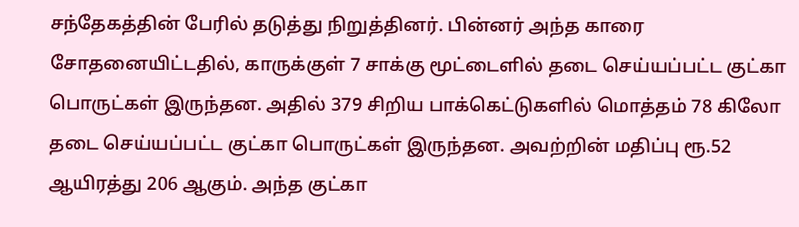சந்தேகத்தின் பேரில் தடுத்து நிறுத்தினர். பின்னர் அந்த காரை சோதனையிட்டதில், காருக்குள் 7 சாக்கு மூட்டைளில் தடை செய்யப்பட்ட குட்கா பொருட்கள் இருந்தன. அதில் 379 சிறிய பாக்கெட்டுகளில் மொத்தம் 78 கிலோ தடை செய்யப்பட்ட குட்கா பொருட்கள் இருந்தன. அவற்றின் மதிப்பு ரூ.52 ஆயிரத்து 206 ஆகும். அந்த குட்கா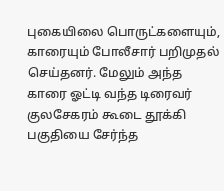புகையிலை பொருட்களையும், காரையும் போலீசார் பறிமுதல் செய்தனர். மேலும் அந்த காரை ஓட்டி வந்த டிரைவர் குலசேகரம் கூடை தூக்கி பகுதியை சேர்ந்த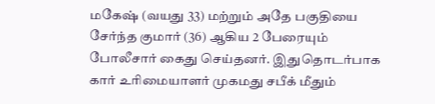மகேஷ் (வயது 33) மற்றும் அதே பகுதியை சேர்ந்த குமார் (36) ஆகிய 2 பேரையும் போலீசார் கைது செய்தனர். இதுதொடர்பாக கார் உரிமையாளர் முகமது சபீக் மீதும்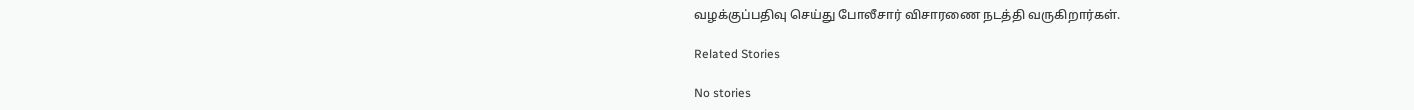வழக்குப்பதிவு செய்து போலீசார் விசாரணை நடத்தி வருகிறார்கள்.

Related Stories

No stories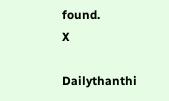found.
X

Dailythanthi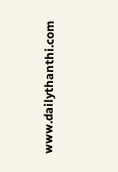www.dailythanthi.com